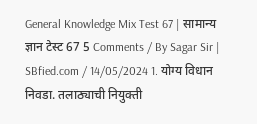General Knowledge Mix Test 67 | सामान्य ज्ञान टेस्ट 67 5 Comments / By Sagar Sir | SBfied.com / 14/05/2024 1. योग्य विधान निवडा. तलाठ्याची नियुक्ती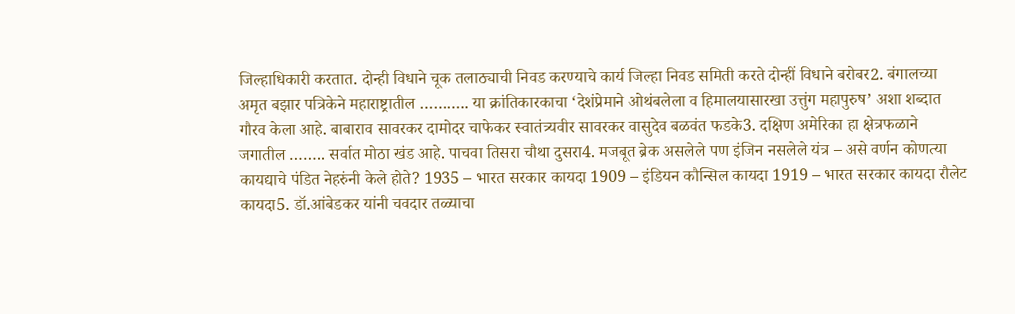जिल्हाधिकारी करतात. दोन्ही विधाने चूक तलाठ्याची निवड करण्याचे कार्य जिल्हा निवड समिती करते दोन्हीं विधाने बरोबर2. बंगालच्या अमृत बझार पत्रिकेने महाराष्ट्रातील ……….. या क्रांतिकारकाचा ‘देशंप्रेमाने ओथंबलेला व हिमालयासारखा उत्तुंग महापुरुष’ अशा शब्दात गौरव केला आहे. बाबाराव सावरकर दामोदर चाफेकर स्वातंत्र्यवीर सावरकर वासुदेव बळवंत फडके3. दक्षिण अमेरिका हा क्षेत्रफळाने जगातील …….. सर्वात मोठा खंड आहे. पाचवा तिसरा चौथा दुसरा4. मजबूत ब्रेक असलेले पण इंजिन नसलेले यंत्र – असे वर्णन कोणत्या कायद्याचे पंडित नेहरुंनी केले होते? 1935 – भारत सरकार कायदा 1909 – इंडियन कौन्सिल कायदा 1919 – भारत सरकार कायदा रौलेट कायदा5. डॉ.आंबेडकर यांनी चवदार तळ्याचा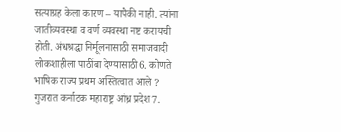सत्याग्रह केला कारण – यापैकी नाही. त्यांना जातीव्यवस्था व वर्ण व्यवस्था नष्ट करायची होती. अंधश्रद्धा निर्मूलनासाठी समाजवादी लोकशाहीला पाठींबा देण्यासाठी6. कोणते भाषिक राज्य प्रथम अस्तित्वात आले ? गुजरात कर्नाटक महाराष्ट्र आंध्र प्रदेश7.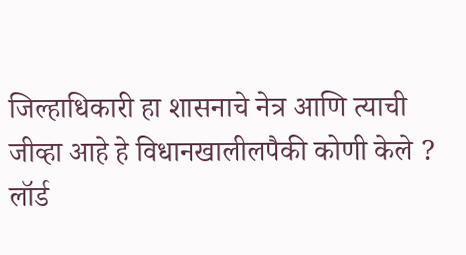जिल्हाधिकारी हा शासनाचे नेत्र आणि त्याची जीव्हा आहे हे विधानखालीलपैकी कोणी केले ? लॉर्ड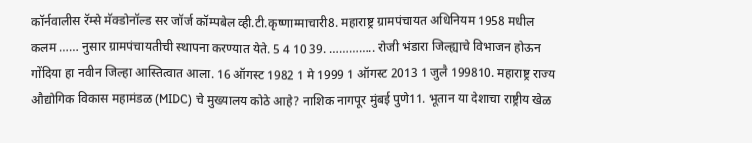कॉर्नवालीस रॅम्से मॅक्डोनॉल्ड सर जॉर्ज कॉम्पबेल व्ही.टी.कृष्णाम्माचारी8. महाराष्ट्र ग्रामपंचायत अधिनियम 1958 मधील कलम …… नुसार ग्रामपंचायतीची स्थापना करण्यात येते. 5 4 10 39. ………….. रोजी भंडारा जिल्ह्याचे विभाजन होऊन गोंदिया हा नवीन जिल्हा आस्तित्वात आला. 16 ऑगस्ट 1982 1 मे 1999 1 ऑगस्ट 2013 1 जुलै 199810. महाराष्ट्र राज्य औद्योगिक विकास महामंडळ (MIDC) चे मुख्यालय कोठे आहे? नाशिक नागपूर मुंबई पुणे11. भूतान या देशाचा राष्ट्रीय खेळ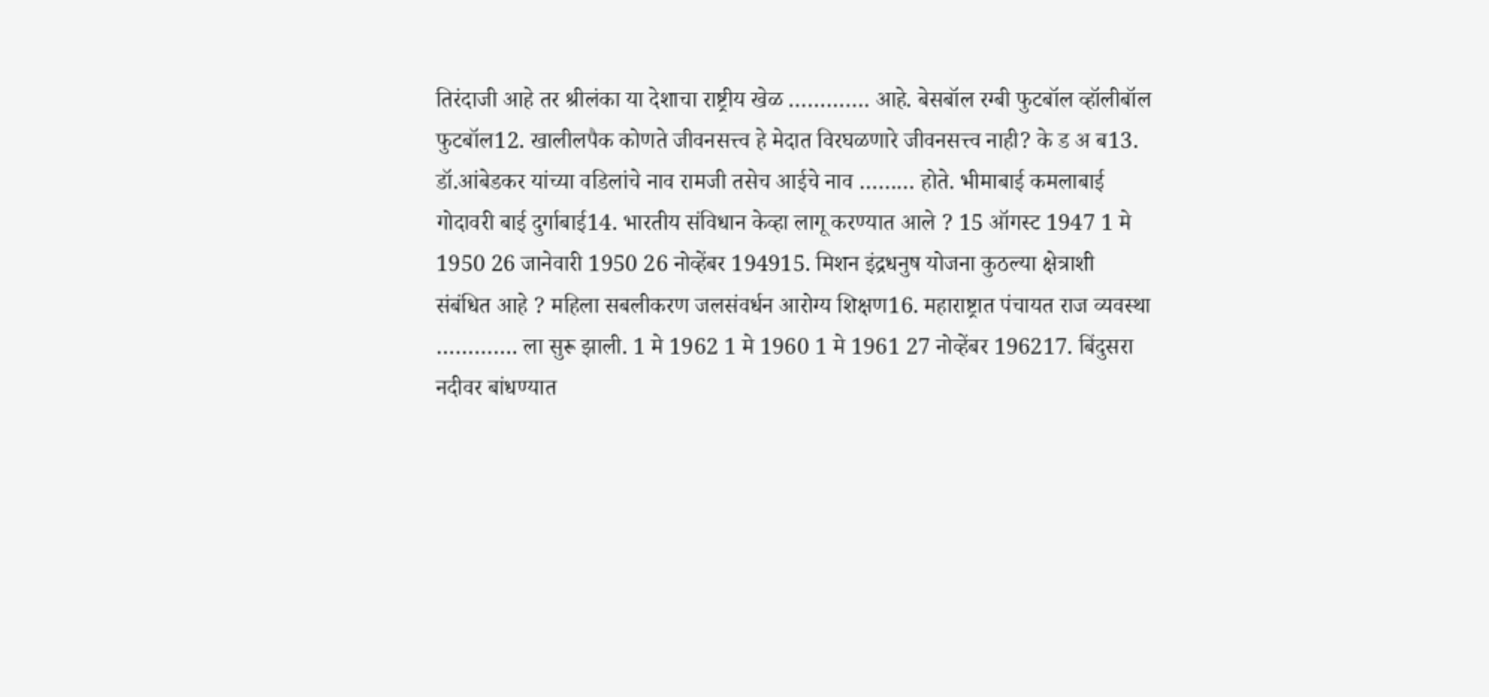तिरंदाजी आहे तर श्रीलंका या देशाचा राष्ट्रीय खेळ …………. आहे. बेसबॉल रग्बी फुटबॉल व्हॉलीबॉल फुटबॉल12. खालीलपैक कोणते जीवनसत्त्व हे मेदात विरघळणारे जीवनसत्त्व नाही? के ड अ ब13. डॉ.आंबेडकर यांच्या वडिलांचे नाव रामजी तसेच आईचे नाव ……… होते. भीमाबाई कमलाबाई गोदावरी बाई दुर्गाबाई14. भारतीय संविधान केव्हा लागू करण्यात आले ? 15 ऑगस्ट 1947 1 मे 1950 26 जानेवारी 1950 26 नोव्हेंबर 194915. मिशन इंद्रधनुष योजना कुठल्या क्षेत्राशी संबंधित आहे ? महिला सबलीकरण जलसंवर्धन आरोग्य शिक्षण16. महाराष्ट्रात पंचायत राज व्यवस्था …………. ला सुरू झाली. 1 मे 1962 1 मे 1960 1 मे 1961 27 नोव्हेंबर 196217. बिंदुसरा नदीवर बांधण्यात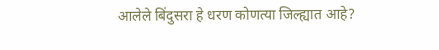आलेले बिंदुसरा हे धरण कोणत्या जिल्ह्यात आहे?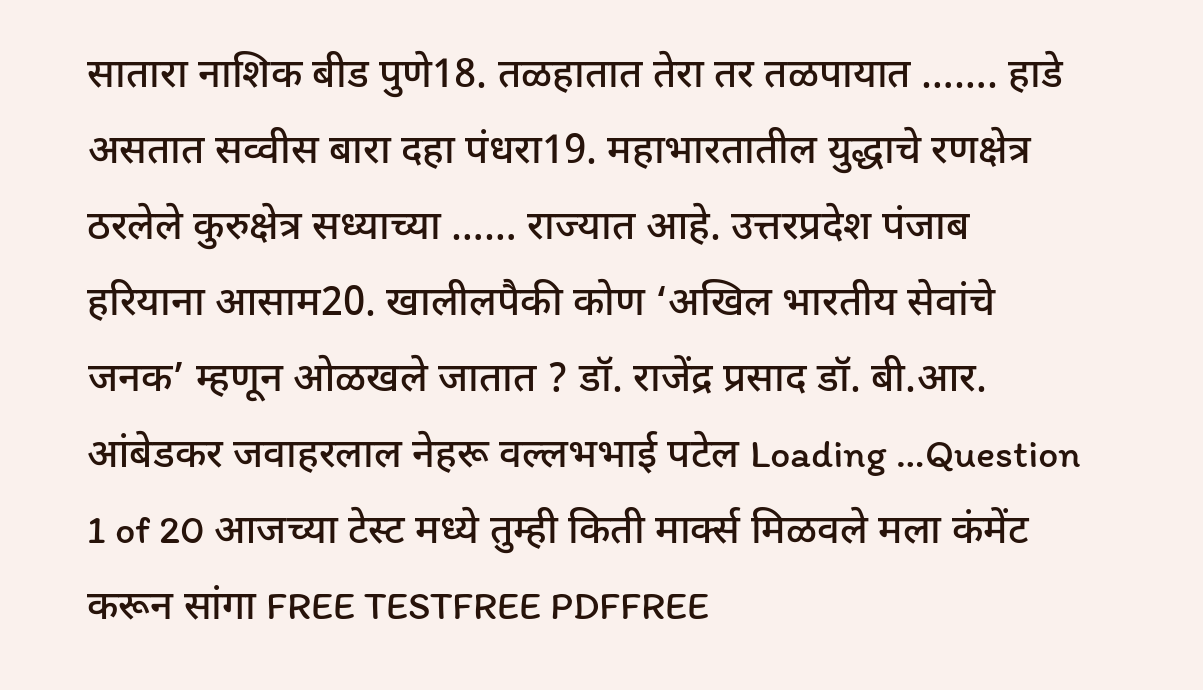सातारा नाशिक बीड पुणे18. तळहातात तेरा तर तळपायात ……. हाडे असतात सव्वीस बारा दहा पंधरा19. महाभारतातील युद्धाचे रणक्षेत्र ठरलेले कुरुक्षेत्र सध्याच्या …… राज्यात आहे. उत्तरप्रदेश पंजाब हरियाना आसाम20. खालीलपैकी कोण ‘अखिल भारतीय सेवांचे जनक’ म्हणून ओळखले जातात ? डॉ. राजेंद्र प्रसाद डॉ. बी.आर. आंबेडकर जवाहरलाल नेहरू वल्लभभाई पटेल Loading …Question 1 of 20 आजच्या टेस्ट मध्ये तुम्ही किती मार्क्स मिळवले मला कंमेंट करून सांगा FREE TESTFREE PDFFREE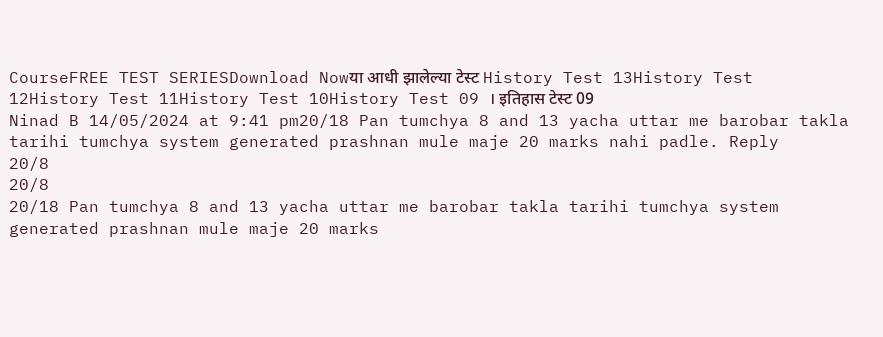CourseFREE TEST SERIESDownload Nowया आधी झालेल्या टेस्ट History Test 13History Test 12History Test 11History Test 10History Test 09 । इतिहास टेस्ट 09
Ninad B 14/05/2024 at 9:41 pm20/18 Pan tumchya 8 and 13 yacha uttar me barobar takla tarihi tumchya system generated prashnan mule maje 20 marks nahi padle. Reply
20/8
20/8
20/18 Pan tumchya 8 and 13 yacha uttar me barobar takla tarihi tumchya system generated prashnan mule maje 20 marks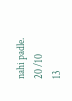nahi padle.
20 /10
13